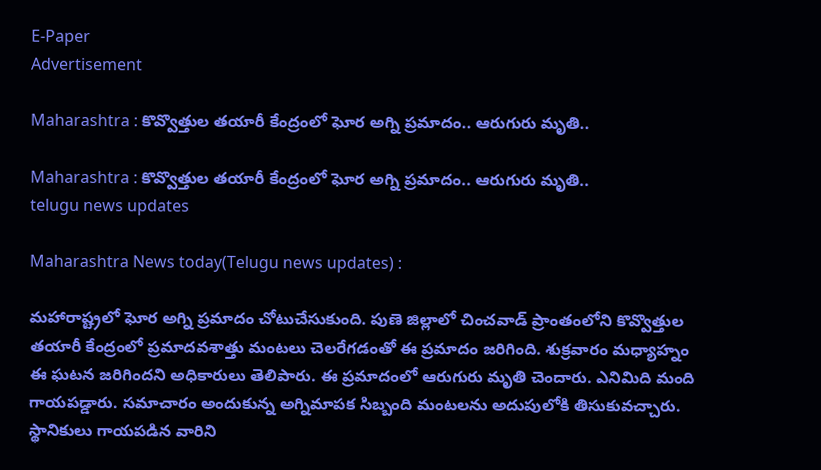E-Paper
Advertisement

Maharashtra : కొవ్వొత్తుల తయారీ కేంద్రంలో ఘోర అగ్ని ప్రమాదం.. ఆరుగురు మృతి..

Maharashtra : కొవ్వొత్తుల తయారీ కేంద్రంలో ఘోర అగ్ని ప్రమాదం.. ఆరుగురు మృతి..
telugu news updates

Maharashtra News today(Telugu news updates) :

మహారాష్ట్రలో ఘోర అగ్ని ప్రమాదం చోటుచేసుకుంది. పుణె జిల్లాలో చించవాడ్ ప్రాంతంలోని కొవ్వొత్తుల తయారీ కేంద్రంలో ప్రమాదవశాత్తు మంటలు చెలరేగడంతో ఈ ప్రమాదం జరిగింది. శుక్రవారం మధ్యాహ్నం ఈ ఘటన జరిగిందని అధికారులు తెలిపారు. ఈ ప్రమాదంలో ఆరుగురు మృతి చెందారు. ఎనిమిది మంది గాయపడ్డారు. సమాచారం అందుకున్న అగ్నిమాపక సిబ్బంది మంటలను అదుపులోకి తిసుకువచ్చారు. స్థానికులు గాయపడిన వారిని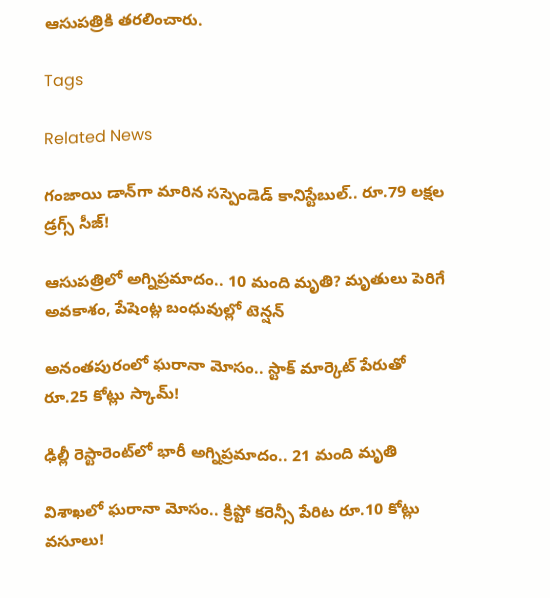ఆసుపత్రికి తరలించారు.

Tags

Related News

గంజాయి డాన్‌గా మారిన సస్పెండెడ్ కానిస్టేబుల్.. రూ.79 లక్షల డ్రగ్స్ సీజ్!

ఆసుపత్రిలో అగ్నిప్రమాదం.. 10 మంది మృతి? మృతులు పెరిగే అవకాశం, పేషెంట్ల బంధువుల్లో టెన్షన్

అనంతపురంలో ఘరానా మోసం.. స్టాక్ మార్కెట్ పేరుతో రూ.25 కోట్లు స్కామ్!

ఢిల్లీ రెస్టారెంట్‌లో భారీ అగ్నిప్రమాదం.. 21 మంది మృతి

విశాఖలో ఘరానా మోసం.. క్రిప్టో కరెన్సీ పేరిట రూ.10 కోట్లు వసూలు!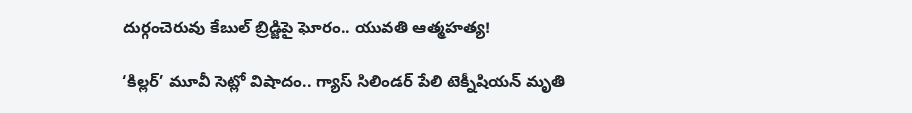దుర్గంచెరువు కేబుల్ బ్రిడ్జిపై ఘోరం.. యువతి ఆత్మహత్య!

‘కిల్లర్’ మూవీ సెట్లో విషాదం.. గ్యాస్ సిలిండర్ పేలి టెక్నీషియన్ మృతి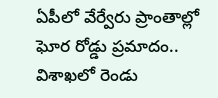ఏపీలో వేర్వేరు ప్రాంతాల్లో ఘోర రోడ్డు ప్రమాదం.. విశాఖలో రెండు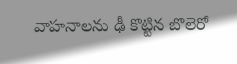వాహనాలను ఢీ కొట్టిన బొలెరో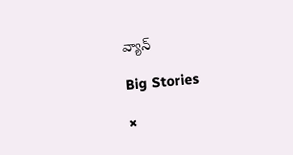వ్యాన్

Big Stories

×